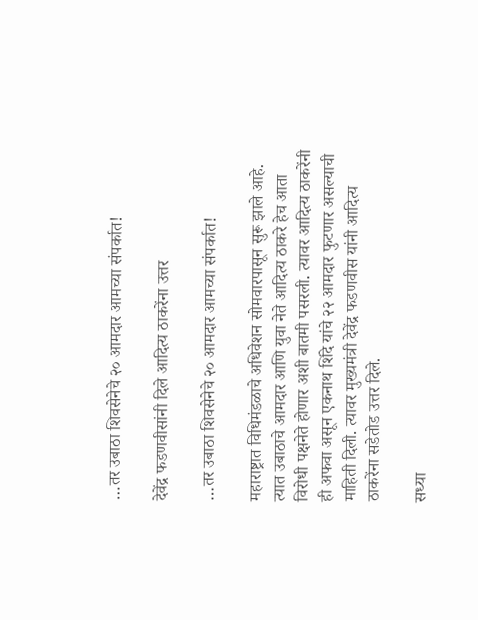…तर उबाठा शिवसेनेचे २० आमदार आमच्या संपर्कात!

देवेंद्र फडणवीसांनी दिले आदित्य ठाकरेंना उत्तर

…तर उबाठा शिवसेनेचे २० आमदार आमच्या संपर्कात!

महाराष्ट्रात विधिमंडळाचे अधिवेशन सोमवारपासून सुरू झाले आहे. त्यात उबाठाचे आमदार आणि युवा नेते आदित्य ठाकरे हेच आता विरोधी पक्षनेते होणार अशी बातमी पसरली. त्यावर आदित्य ठाकरेंनी ही अफवा असून एकनाथ शिंदे यांचे २२ आमदार फुटणार असल्याची माहिती दिली. त्यावर मुख्यमंत्री देवेंद्र फडणवीस यांनी आदित्य ठाकरेंना सडेतोड उत्तर दिले.

सध्या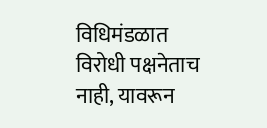विधिमंडळात विरोधी पक्षनेताच नाही, यावरून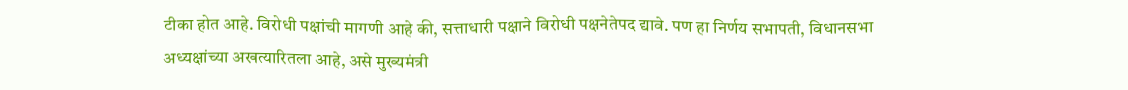टीका होत आहे. विरोधी पक्षांची मागणी आहे की, सत्ताधारी पक्षाने विरोधी पक्षनेतेपद द्यावे. पण हा निर्णय सभापती, विधानसभा अध्यक्षांच्या अखत्यारितला आहे, असे मुख्यमंत्री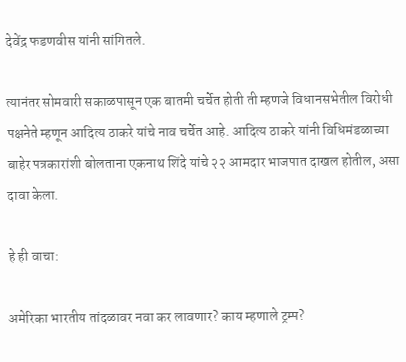देवेंद्र फडणवीस यांनी सांगितले.

त्यानंतर सोमवारी सकाळपासून एक बातमी चर्चेत होती ती म्हणजे विधानसभेतील विरोधी पक्षनेते म्हणून आदित्य ठाकरे यांचे नाव चर्चेत आहे. आदित्य ठाकरे यांनी विधिमंडळाच्या बाहेर पत्रकारांशी बोलताना एकनाथ शिंदे यांचे २२ आमदार भाजपात दाखल होतील, असा दावा केला.

हे ही वाचा:

अमेरिका भारतीय तांदळावर नवा कर लावणार? काय म्हणाले ट्रम्प?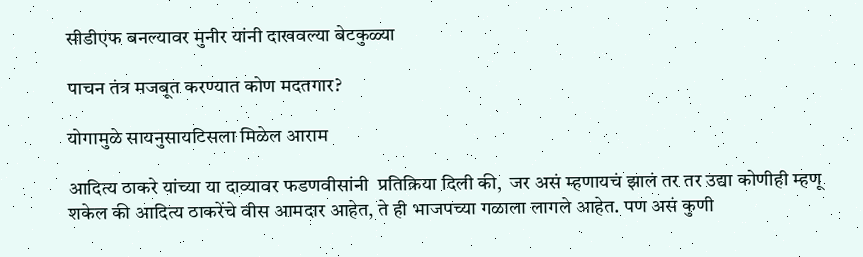सीडीएफ बनल्यावर मुनीर यांनी दाखवल्या बेटकुळ्या

पाचन तंत्र मजबूत करण्यात कोण मदतगार?

योगामुळे सायनुसायटिसला मिळेल आराम

आदित्य ठाकरे यांच्या या दाव्यावर फडणवीसांनी  प्रतिक्रिया दिली की,  जर असं म्हणायचं झालं तर तर उद्या कोणीही म्हणू शकेल की आदित्य ठाकरेंचे वीस आमदार आहेत, ते ही भाजपच्या गळाला लागले आहेत. पण असं कुणी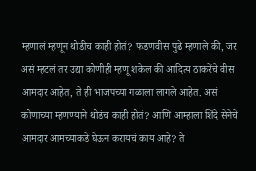म्हणालं म्हणून थोडीच काही होतं? फडणवीस पुढे म्हणाले की, जर असं म्हटलं तर उद्या कोणीही म्हणू शकेल की आदित्य ठाकरेंचे वीस आमदार आहेत, ते ही भाजपच्या गळाला लागले आहेत. असं कोणाच्या म्हणण्याने थोडंच काही होतं? आणि आम्हाला शिंदे सेनेचे आमदार आमच्याकडे घेऊन करायचं काय आहे? ते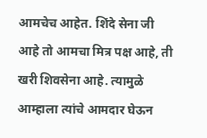आमचेच आहेत. शिंदे सेना जी आहे तो आमचा मित्र पक्ष आहे, ती खरी शिवसेना आहे. त्यामुळे आम्हाला त्यांचे आमदार घेऊन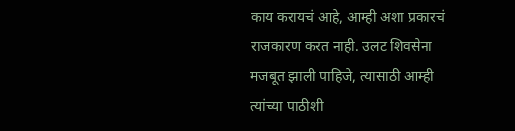काय करायचं आहे, आम्ही अशा प्रकारचं राजकारण करत नाही. उलट शिवसेना मजबूत झाली पाहिजे, त्यासाठी आम्ही त्यांच्या पाठीशी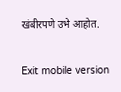खंबीरपणे उभे आहोत.

Exit mobile version